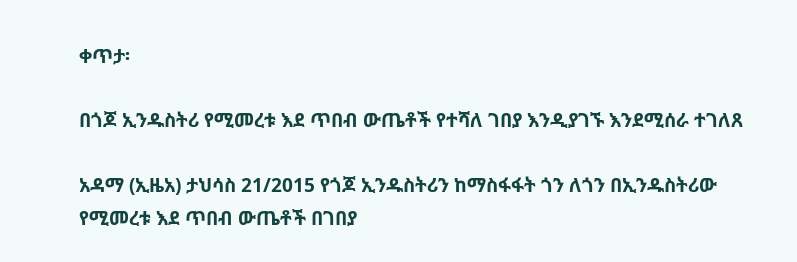ቀጥታ፡

በጎጆ ኢንዱስትሪ የሚመረቱ እደ ጥበብ ውጤቶች የተሻለ ገበያ እንዲያገኙ እንደሚሰራ ተገለጸ

አዳማ (ኢዜአ) ታህሳስ 21/2015 የጎጆ ኢንዱስትሪን ከማስፋፋት ጎን ለጎን በኢንዱስትሪው የሚመረቱ እደ ጥበብ ውጤቶች በገበያ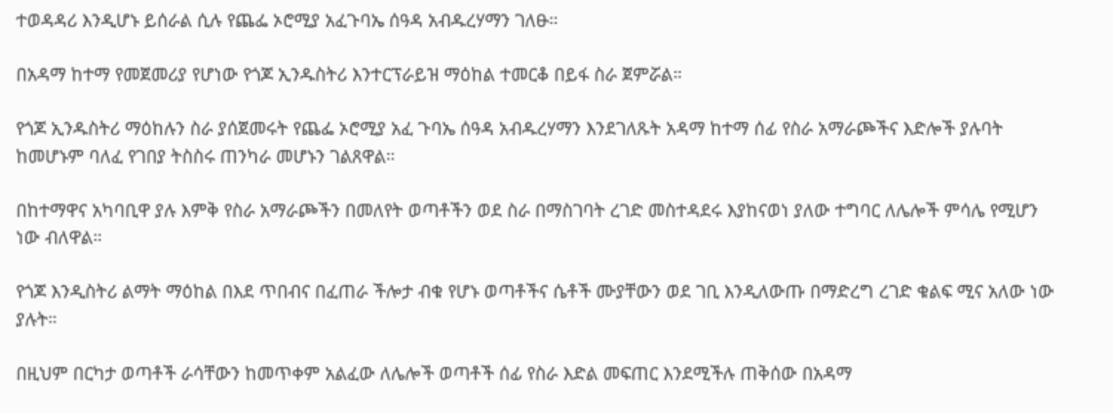ተወዳዳሪ እንዲሆኑ ይሰራል ሲሉ የጨፌ ኦሮሚያ አፈጉባኤ ሰዓዳ አብዱረሃማን ገለፁ።

በአዳማ ከተማ የመጀመሪያ የሆነው የጎጆ ኢንዱስትሪ እንተርፕራይዝ ማዕከል ተመርቆ በይፋ ስራ ጀምሯል።

የጎጆ ኢንዱስትሪ ማዕከሉን ስራ ያሰጀመሩት የጨፌ ኦሮሚያ አፈ ጉባኤ ሰዓዳ አብዱረሃማን እንደገለጹት አዳማ ከተማ ሰፊ የስራ አማራጮችና እድሎች ያሉባት ከመሆኑም ባለፈ የገበያ ትስስሩ ጠንካራ መሆኑን ገልጸዋል።

በከተማዋና አካባቢዋ ያሉ እምቅ የስራ አማራጮችን በመለየት ወጣቶችን ወደ ስራ በማስገባት ረገድ መስተዳደሩ እያከናወነ ያለው ተግባር ለሌሎች ምሳሌ የሚሆን ነው ብለዋል።

የጎጆ እንዲስትሪ ልማት ማዕከል በእደ ጥበብና በፈጠራ ችሎታ ብቁ የሆኑ ወጣቶችና ሴቶች ሙያቸውን ወደ ገቢ እንዲለውጡ በማድረግ ረገድ ቁልፍ ሚና አለው ነው ያሉት።

በዚህም በርካታ ወጣቶች ራሳቸውን ከመጥቀም አልፈው ለሌሎች ወጣቶች ሰፊ የስራ እድል መፍጠር እንደሚችሉ ጠቅሰው በአዳማ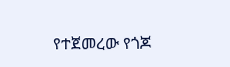የተጀመረው የጎጆ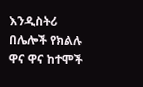እንዲስትሪ በሌሎች የክልሉ ዋና ዋና ከተሞች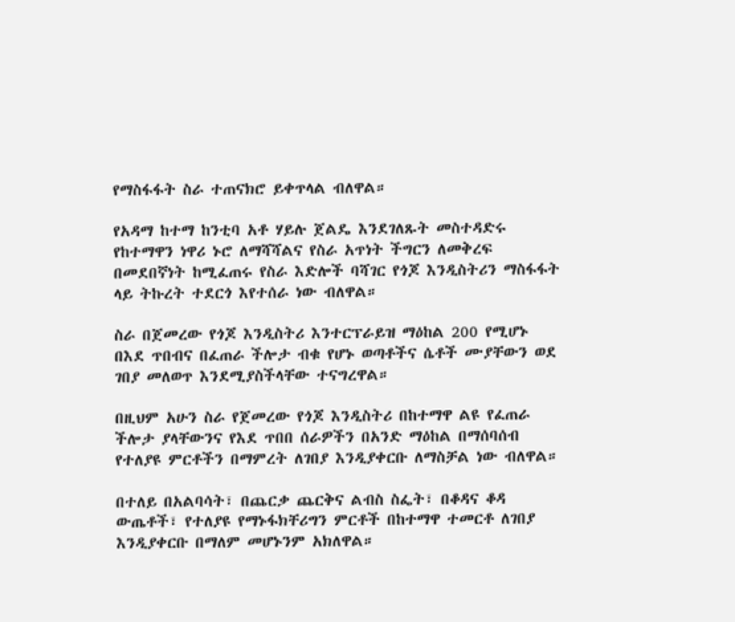የማስፋፋት ስራ ተጠናክሮ ይቀጥላል ብለዋል።

የአዳማ ከተማ ከንቲባ አቶ ሃይሉ ጀልዴ እንደገለጹት መስተዳድሩ የከተማዋን ነዋሪ ኑሮ ለማሻሻልና የስራ አጥነት ችግርን ለመቅረፍ በመደበኛነት ከሚፈጠሩ የስራ እድሎች ባሻገር የጎጆ እንዲስትሪን ማስፋፋት ላይ ትኩረት ተደርጎ እየተሰራ ነው ብለዋል።

ስራ በጀመረው የጎጆ እንዲስትሪ እንተርፕራይዝ ማዕከል 200 የሚሆኑ በእደ ጥበብና በፈጠራ ችሎታ ብቁ የሆኑ ወጣቶችና ሴቶች ሙያቸውን ወደ ገበያ መለወጥ እንደሚያስችላቸው ተናግረዋል።

በዚህም አሁን ስራ የጀመረው የጎጆ እንዲስትሪ በከተማዋ ልዩ የፈጠራ ችሎታ ያላቸውንና የእደ ጥበበ ሰራዎችን በአንድ ማዕከል በማሰባሰብ የተለያዩ ምርቶችን በማምረት ለገበያ እንዲያቀርቡ ለማስቻል ነው ብለዋል።

በተለይ በአልባሳት፣ በጨርቃ ጨርቅና ልብስ ስፌት፣ በቆዳና ቆዳ ውጤቶች፣ የተለያዩ የማኑፋክቸሪግን ምርቶች በከተማዋ ተመርቶ ለገበያ እንዲያቀርቡ በማለም መሆኑንም አክለዋል።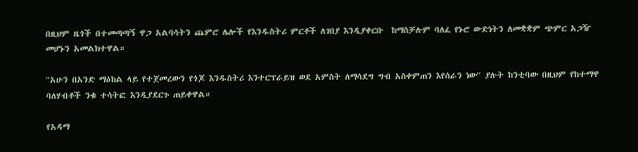በዚህም ዜጎች በተመጣጣኝ ዋጋ አልባሳትን ጨምሮ ሌሎች የእንዱስትሪ ምርቶች ለገበያ እንዲያቀርቡ  ከማስቻሉም ባለፈ የኑሮ ውድነትን ለመቋቋም ጭምር አጋዥ መሆኑን አመልክተዋል።

''አሁን በአንድ ማዕከል ላይ የተጀመረውን የጎጆ እንዱስትሪ እንተርፕራይዝ ወደ አምስት ለማሳደግ ግብ አስቀምጠን እየሰራን ነው'' ያሉት ከንቲባው በዚህም የከተማዋ ባለሃብቶች ንቁ ተሳትፎ እንዲያደርጉ ጠይቀዋል።

የአዳማ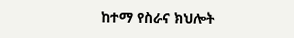ከተማ የስራና ክህሎት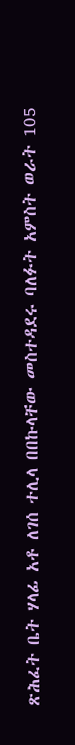ጽሕፈት ቤት ሃላፊ አቶ ለገሰ ተሊላ በበኩላቸው መስተዳደሩ ባለፉት አምስት ወራት 105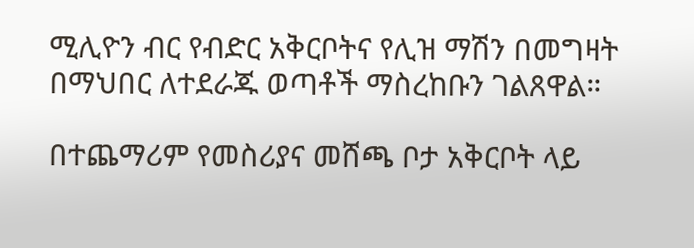ሚሊዮን ብር የብድር አቅርቦትና የሊዝ ማሽን በመግዛት በማህበር ለተደራጁ ወጣቶች ማስረከቡን ገልጸዋል።

በተጨማሪም የመስሪያና መሸጫ ቦታ አቅርቦት ላይ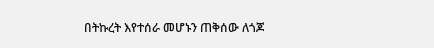በትኩረት እየተሰራ መሆኑን ጠቅሰው ለጎጆ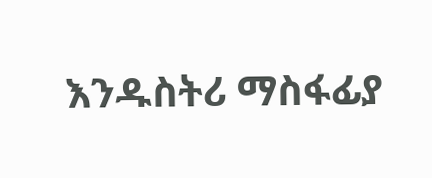እንዱስትሪ ማስፋፊያ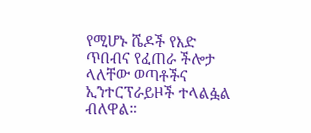የሚሆኑ ሼዶች የእድ ጥበብና የፈጠራ ችሎታ ላለቸው ወጣቶችና ኢንተርፕራይዞች ተላልፏል ብለዋል።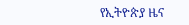የኢትዮጵያ ዜና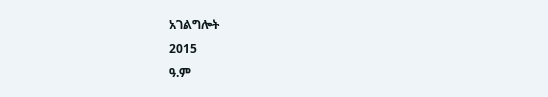አገልግሎት
2015
ዓ.ም